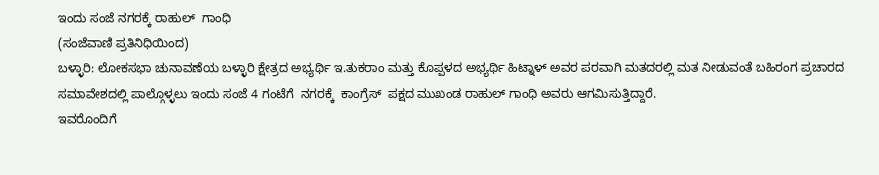ಇಂದು ಸಂಜೆ ನಗರಕ್ಕೆ ರಾಹುಲ್  ಗಾಂಧಿ
(ಸಂಜೆವಾಣಿ ಪ್ರತಿನಿಧಿಯಿಂದ)
ಬಳ್ಳಾರಿ: ಲೋಕಸಭಾ ಚುನಾವಣೆಯ ಬಳ್ಳಾರಿ ಕ್ಷೇತ್ರದ ಅಭ್ಯರ್ಥಿ ಇ.ತುಕರಾಂ ಮತ್ತು ಕೊಪ್ಪಳದ ಅಭ್ಯರ್ಥಿ ಹಿಟ್ನಾಳ್ ಅವರ ಪರವಾಗಿ ಮತದರಲ್ಲಿ ಮತ ನೀಡುವಂತೆ ಬಹಿರಂಗ ಪ್ರಚಾರದ ಸಮಾವೇಶದಲ್ಲಿ ಪಾಲ್ಗೊಳ್ಳಲು ಇಂದು ಸಂಜೆ 4 ಗಂಟೆಗೆ  ನಗರಕ್ಕೆ  ಕಾಂಗ್ರೆಸ್  ಪಕ್ಷದ ಮುಖಂಡ ರಾಹುಲ್ ಗಾಂಧಿ ಅವರು ಆಗಮಿಸುತ್ತಿದ್ದಾರೆ.
ಇವರೊಂದಿಗೆ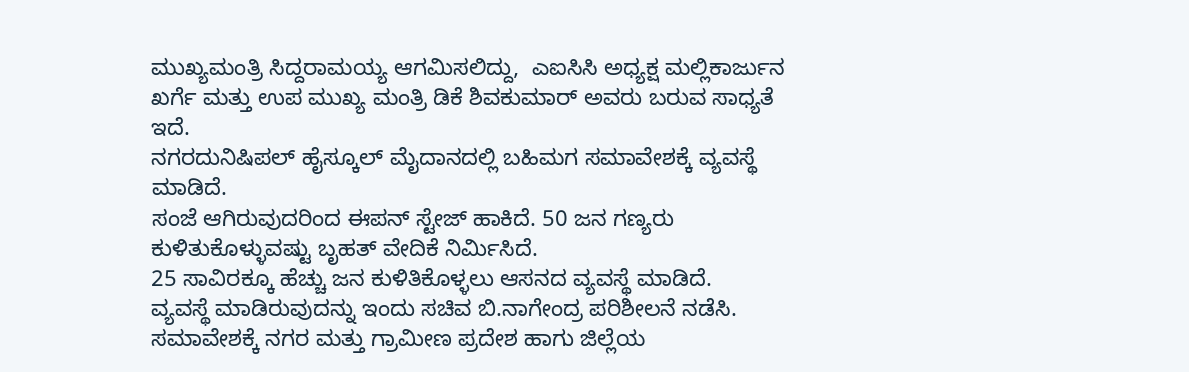ಮುಖ್ಯಮಂತ್ರಿ ಸಿದ್ದರಾಮಯ್ಯ ಆಗಮಿಸಲಿದ್ದು,  ಎಐಸಿಸಿ ಅಧ್ಯಕ್ಷ ಮಲ್ಲಿಕಾರ್ಜುನ ಖರ್ಗೆ ಮತ್ತು ಉಪ ಮುಖ್ಯ ಮಂತ್ರಿ ಡಿಕೆ ಶಿವಕುಮಾರ್ ಅವರು ಬರುವ ಸಾಧ್ಯತೆ ಇದೆ.
ನಗರದುನಿಷಿಪಲ್ ಹೈಸ್ಕೂಲ್ ಮೈದಾನದಲ್ಲಿ ಬಹಿಮಗ ಸಮಾವೇಶಕ್ಕೆ ವ್ಯವಸ್ಥೆ ಮಾಡಿದೆ.
ಸಂಜೆ ಆಗಿರುವುದರಿಂದ ಈಪನ್ ಸ್ಟೇಜ್ ಹಾಕಿದೆ. 50 ಜನ ಗಣ್ಯರು ಕುಳಿತುಕೊಳ್ಳುವಷ್ಟು ಬೃಹತ್ ವೇದಿಕೆ ನಿರ್ಮಿಸಿದೆ.
25 ಸಾವಿರಕ್ಕೂ ಹೆಚ್ಚು ಜನ ಕುಳಿತಿಕೊಳ್ಳಲು ಆಸನದ ವ್ಯವಸ್ಥೆ ಮಾಡಿದೆ.
ವ್ಯವಸ್ಥೆ ಮಾಡಿರುವುದನ್ನು ಇಂದು ಸಚಿವ ಬಿ.ನಾಗೇಂದ್ರ ಪರಿಶೀಲನೆ ನಡೆಸಿ. ಸಮಾವೇಶಕ್ಕೆ ನಗರ ಮತ್ತು ಗ್ರಾಮೀಣ ಪ್ರದೇಶ ಹಾಗು ಜಿಲ್ಲೆಯ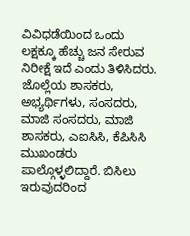ವಿವಿಧಡೆಯಿಂದ ಒಂದು ಲಕ್ಷಕ್ಕೂ ಹೆಚ್ಚು ಜನ ಸೇರುವ ನಿರೀಕ್ಷೆ ಇದೆ ಎಂದು ತಿಳಿಸಿದರು.
ಜೊಲ್ಲೆಯ ಶಾಸಕರು, ಅಭ್ಯರ್ಥಿಗಳು, ಸಂಸದರು, ಮಾಜಿ ಸಂಸದರು, ಮಾಜಿ ಶಾಸಕರು, ಎಐಸಿಸಿ, ಕೆಪಿಸಿಸಿ ಮುಖಂಡರು ಪಾಲ್ಗೊಳ್ಳಲಿದ್ದಾರೆ‌. ಬಿಸಿಲು ಇರುವುದರಿಂದ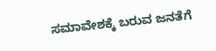ಸಮಾವೇಶಕ್ಕೆ ಬರುವ ಜನತೆಗೆ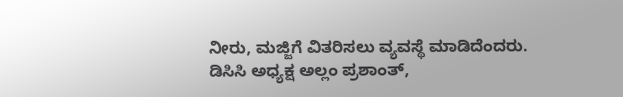ನೀರು, ಮಜ್ಜಿಗೆ ವಿತರಿಸಲು ವ್ಯವಸ್ಥೆ ಮಾಡಿದೆಂದರು.
ಡಿಸಿಸಿ ಅಧ್ಯಕ್ಷ ಅಲ್ಲಂ ಪ್ರಶಾಂತ್,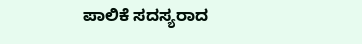ಪಾಲಿಕೆ ಸದಸ್ಯರಾದ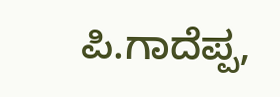ಪಿ.ಗಾದೆಪ್ಪ,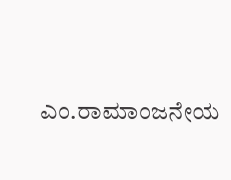ಎಂ.ರಾಮಾಂಜನೇಯ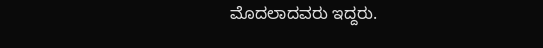ಮೊದಲಾದವರು ಇದ್ದರು.